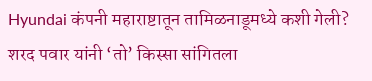Hyundai कंपनी महाराष्टातून तामिळनाडूमध्ये कशी गेली? शरद पवार यांनी ‘तो’ किस्सा सांगितला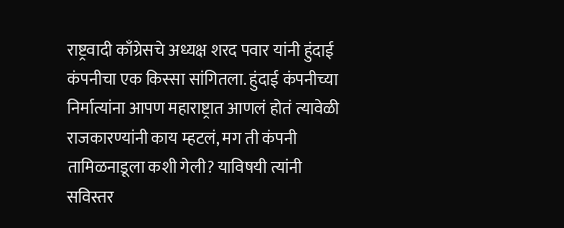राष्ट्रवादी काँग्रेसचे अध्यक्ष शरद पवार यांनी हुंदाई कंपनीचा एक किस्सा सांगितला. हुंदाई कंपनीच्या निर्मात्यांना आपण महाराष्ट्रात आणलं होतं त्यावेळी राजकारण्यांनी काय म्हटलं, मग ती कंपनी तामिळनाडूला कशी गेली? याविषयी त्यांनी सविस्तर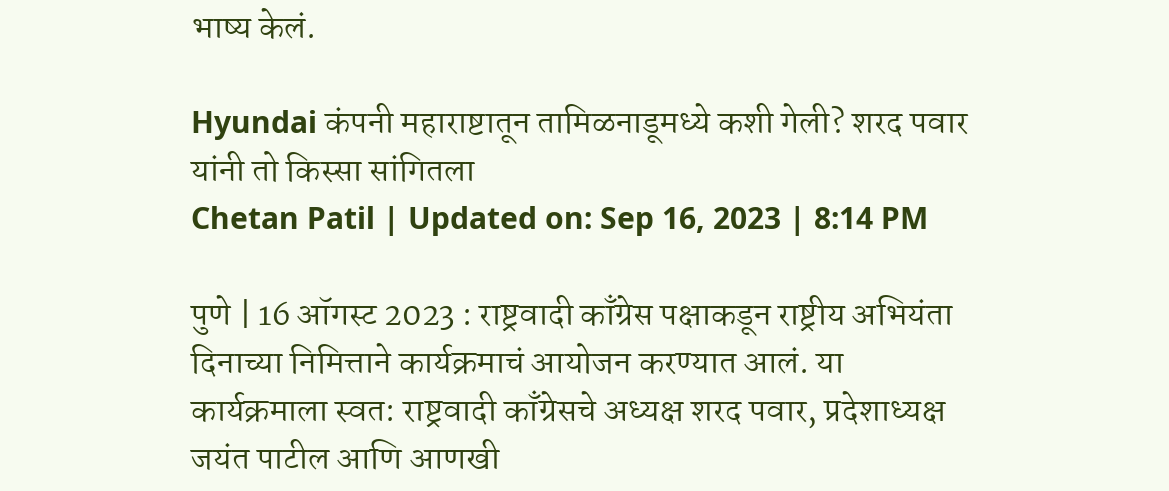भाष्य केलं.

Hyundai कंपनी महाराष्टातून तामिळनाडूमध्ये कशी गेली? शरद पवार यांनी तो किस्सा सांगितला
Chetan Patil | Updated on: Sep 16, 2023 | 8:14 PM

पुणे | 16 ऑगस्ट 2023 : राष्ट्रवादी काँग्रेस पक्षाकडून राष्ट्रीय अभियंता दिनाच्या निमित्ताने कार्यक्रमाचं आयोजन करण्यात आलं. या कार्यक्रमाला स्वत: राष्ट्रवादी काँग्रेसचे अध्यक्ष शरद पवार, प्रदेशाध्यक्ष जयंत पाटील आणि आणखी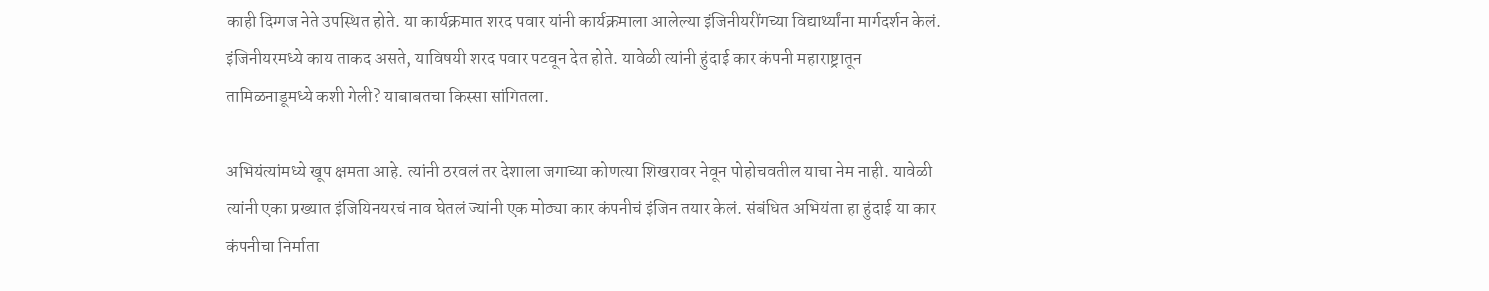काही दिग्गज नेते उपस्थित होते. या कार्यक्रमात शरद पवार यांनी कार्यक्रमाला आलेल्या इंजिनीयरींगच्या विद्यार्थ्यांना मार्गदर्शन केलं. इंजिनीयरमध्ये काय ताकद असते, याविषयी शरद पवार पटवून देत होते. यावेळी त्यांनी हुंदाई कार कंपनी महाराष्ट्रातून तामिळनाडूमध्ये कशी गेली? याबाबतचा किस्सा सांगितला.

अभियंत्यांमध्ये खूप क्षमता आहे. त्यांनी ठरवलं तर देशाला जगाच्या कोणत्या शिखरावर नेवून पोहोचवतील याचा नेम नाही. यावेळी त्यांनी एका प्रख्यात इंजियिनयरचं नाव घेतलं ज्यांनी एक मोठ्या कार कंपनीचं इंजिन तयार केलं. संबंधित अभियंता हा हुंदाई या कार कंपनीचा निर्माता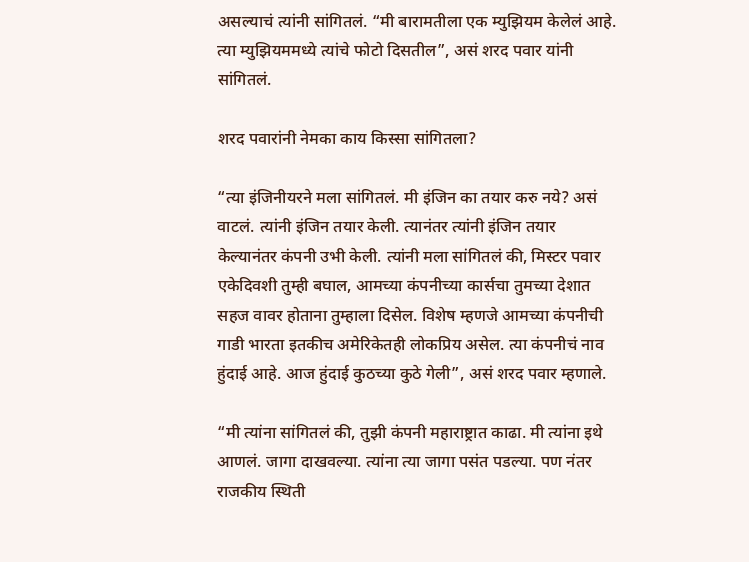असल्याचं त्यांनी सांगितलं. “मी बारामतीला एक म्युझियम केलेलं आहे. त्या म्युझियममध्ये त्यांचे फोटो दिसतील”, असं शरद पवार यांनी सांगितलं.

शरद पवारांनी नेमका काय किस्सा सांगितला?

“त्या इंजिनीयरने मला सांगितलं. मी इंजिन का तयार करु नये? असं वाटलं. त्यांनी इंजिन तयार केली. त्यानंतर त्यांनी इंजिन तयार केल्यानंतर कंपनी उभी केली. त्यांनी मला सांगितलं की, मिस्टर पवार एकेदिवशी तुम्ही बघाल, आमच्या कंपनीच्या कार्सचा तुमच्या देशात सहज वावर होताना तुम्हाला दिसेल. विशेष म्हणजे आमच्या कंपनीची गाडी भारता इतकीच अमेरिकेतही लोकप्रिय असेल. त्या कंपनीचं नाव हुंदाई आहे. आज हुंदाई कुठच्या कुठे गेली”, असं शरद पवार म्हणाले.

“मी त्यांना सांगितलं की, तुझी कंपनी महाराष्ट्रात काढा. मी त्यांना इथे आणलं. जागा दाखवल्या. त्यांना त्या जागा पसंत पडल्या. पण नंतर राजकीय स्थिती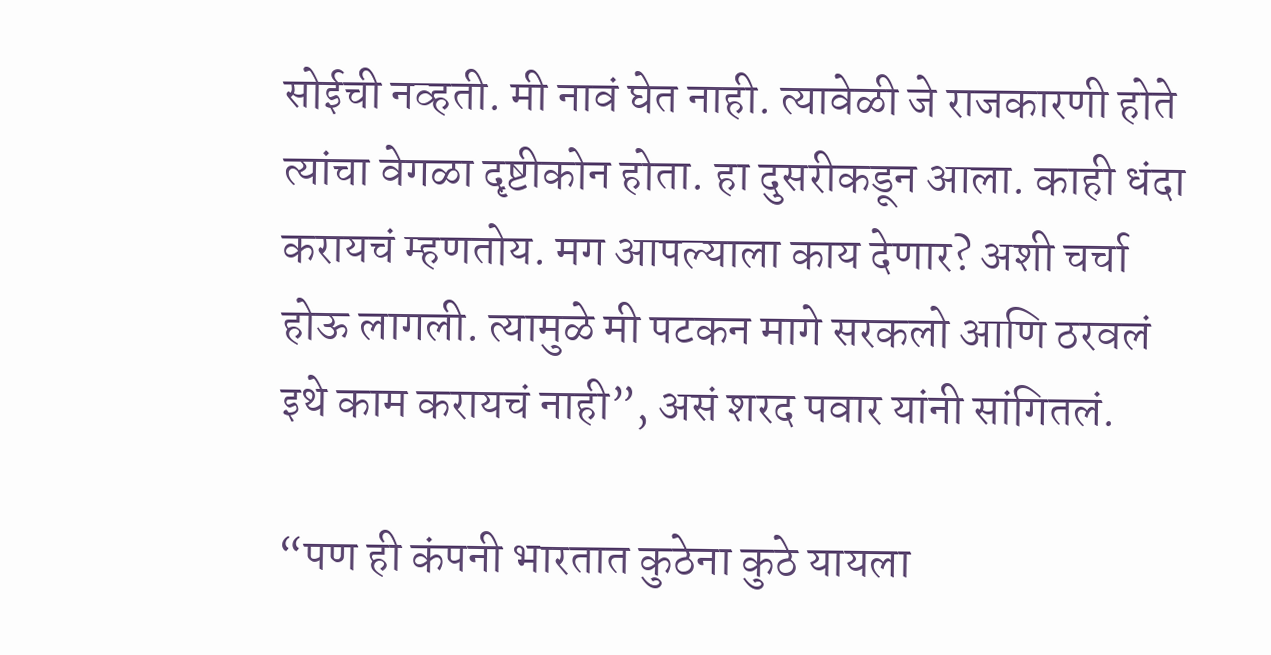सोईची नव्हती. मी नावं घेत नाही. त्यावेळी जे राजकारणी होते त्यांचा वेगळा दृष्टीकोन होता. हा दुसरीकडून आला. काही धंदा करायचं म्हणतोय. मग आपल्याला काय देणार? अशी चर्चा होऊ लागली. त्यामुळे मी पटकन मागे सरकलो आणि ठरवलं इथे काम करायचं नाही”, असं शरद पवार यांनी सांगितलं.

“पण ही कंपनी भारतात कुठेना कुठे यायला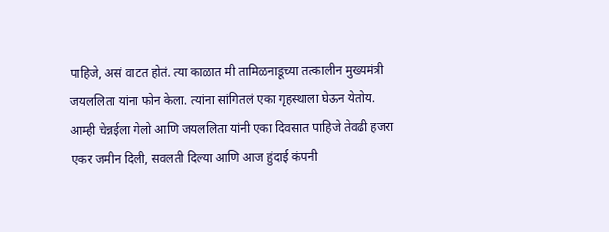पाहिजे, असं वाटत होतं. त्या काळात मी तामिळनाडूच्या तत्कालीन मुख्यमंत्री जयललिता यांना फोन केला. त्यांना सांगितलं एका गृहस्थाला घेऊन येतोय. आम्ही चेन्नईला गेलो आणि जयललिता यांनी एका दिवसात पाहिजे तेवढी हजरा एकर जमीन दिली, सवलती दिल्या आणि आज हुंदाई कंपनी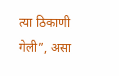त्या ठिकाणी गेली”, असा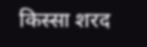किस्सा शरद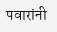पवारांनी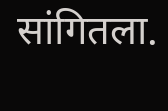सांगितला.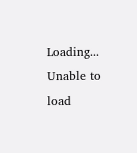Loading...
Unable to load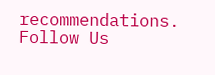recommendations.
Follow Us